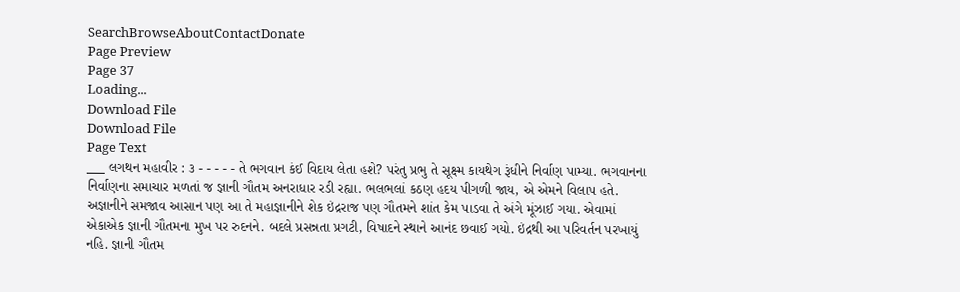SearchBrowseAboutContactDonate
Page Preview
Page 37
Loading...
Download File
Download File
Page Text
___ લગથન મહાવીર : ૩ - - - - - તે ભગવાન કંઈ વિદાય લેતા હશે? પરંતુ પ્રભુ તે સૂક્ષ્મ કાયથેગ રૂંધીને નિર્વાણ પામ્યા. ભગવાનના નિર્વાણના સમાચાર મળતાં જ જ્ઞાની ગૌતમ અનરાધાર રડી રહ્યા. ભલભલાં કઠણ હદય પીગળી જાય, એ એમને વિલાપ હતે. અજ્ઞાનીને સમજાવ આસાન પણ આ તે મહાજ્ઞાનીને શેક ઇંદ્રરાજ પણ ગૌતમને શાંત કેમ પાડવા તે અંગે મૂંઝાઈ ગયા. એવામાં એકાએક જ્ઞાની ગૌતમના મુખ પર રુદનને. બદલે પ્રસન્નતા પ્રગટી, વિષાદને સ્થાને આનંદ છવાઈ ગયો. ઇંદ્રથી આ પરિવર્તન પરખાયું નહિ. જ્ઞાની ગૌતમ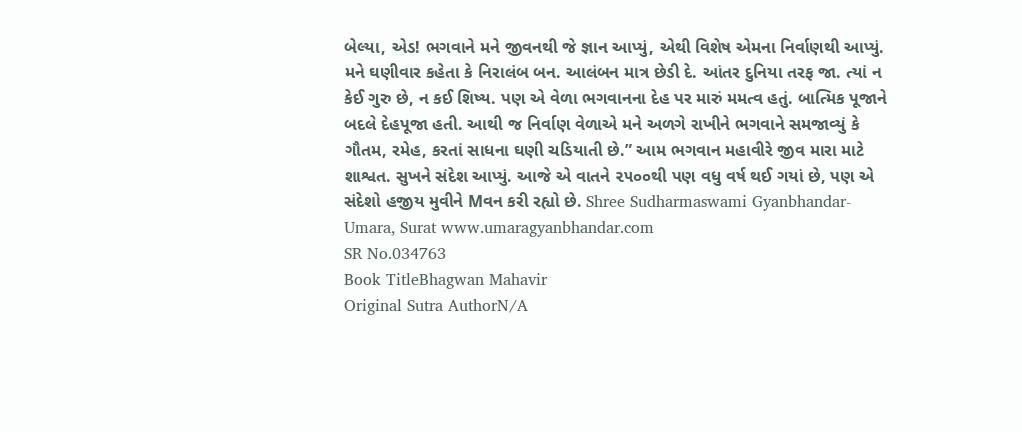બેલ્યા, એડ! ભગવાને મને જીવનથી જે જ્ઞાન આપ્યું, એથી વિશેષ એમના નિર્વાણથી આપ્યું. મને ઘણીવાર કહેતા કે નિરાલંબ બન. આલંબન માત્ર છેડી દે. આંતર દુનિયા તરફ જા. ત્યાં ન કેઈ ગુરુ છે, ન કઈ શિષ્ય. પણ એ વેળા ભગવાનના દેહ પર મારું મમત્વ હતું. બાત્મિક પૂજાને બદલે દેહપૂજા હતી. આથી જ નિર્વાણ વેળાએ મને અળગે રાખીને ભગવાને સમજાવ્યું કે ગૌતમ, રમેહ, કરતાં સાધના ઘણી ચડિયાતી છે.” આમ ભગવાન મહાવીરે જીવ મારા માટે શાશ્વત. સુખને સંદેશ આપ્યું. આજે એ વાતને ૨૫૦૦થી પણ વધુ વર્ષ થઈ ગયાં છે, પણ એ સંદેશો હજીય મુવીને Mવન કરી રહ્યો છે. Shree Sudharmaswami Gyanbhandar-Umara, Surat www.umaragyanbhandar.com
SR No.034763
Book TitleBhagwan Mahavir
Original Sutra AuthorN/A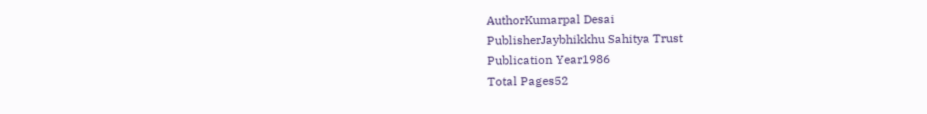AuthorKumarpal Desai
PublisherJaybhikkhu Sahitya Trust
Publication Year1986
Total Pages52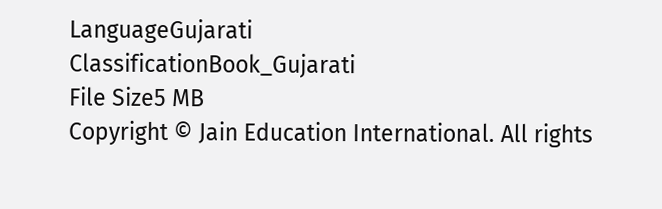LanguageGujarati
ClassificationBook_Gujarati
File Size5 MB
Copyright © Jain Education International. All rights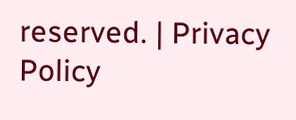reserved. | Privacy Policy